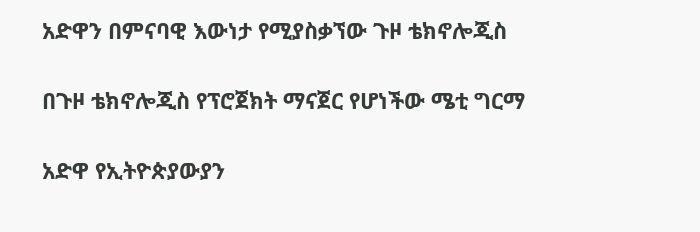አድዋን በምናባዊ እውነታ የሚያስቃኘው ጉዞ ቴክኖሎጂስ

በጉዞ ቴክኖሎጂስ የፕሮጀክት ማናጀር የሆነችው ሜቲ ግርማ

አድዋ የኢትዮጵያውያን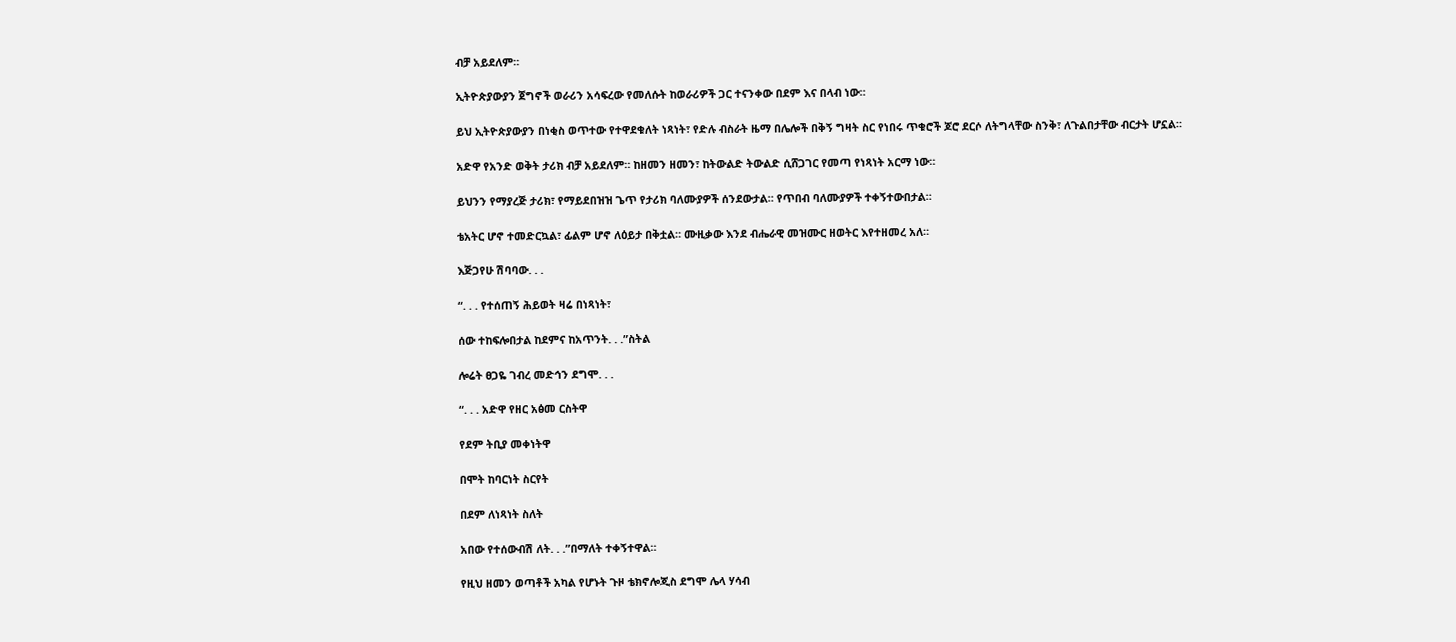ብቻ አይደለም።

ኢትዮጵያውያን ጀግኖች ወራሪን አሳፍረው የመለሱት ከወራሪዎች ጋር ተናንቀው በደም እና በላብ ነው።

ይህ ኢትዮጵያውያን በነቂስ ወጥተው የተዋደቁለት ነጻነት፣ የድሉ ብስራት ዜማ በሌሎች በቅኝ ግዛት ስር የነበሩ ጥቁሮች ጆሮ ደርሶ ለትግላቸው ስንቅ፣ ለጉልበታቸው ብርታት ሆኗል።

አድዋ የአንድ ወቅት ታሪክ ብቻ አይደለም። ከዘመን ዘመን፣ ከትውልድ ትውልድ ሲሸጋገር የመጣ የነጻነት አርማ ነው።

ይህንን የማያረጅ ታሪክ፣ የማይደበዝዝ ጌጥ የታሪክ ባለሙያዎች ሰንደውታል። የጥበብ ባለሙያዎች ተቀኝተውበታል።

ቴአትር ሆኖ ተመድርኳል፣ ፊልም ሆኖ ለዕይታ በቅቷል። ሙዚቃው እንደ ብሔራዊ መዝሙር ዘወትር እየተዘመረ አለ።

እጅጋየሁ ሽባባው. . .

“. . . የተሰጠኝ ሕይወት ዛሬ በነጻነት፣

ሰው ተከፍሎበታል ከደምና ከአጥንት. . .”ስትል

ሎሬት ፀጋዬ ገብረ መድኅን ደግሞ. . .

“. . . አድዋ የዘር አፅመ ርስትዋ

የደም ትቢያ መቀነትዋ

በሞት ከባርነት ስርየት

በደም ለነጻነት ስለት

አበው የተሰውብሽ ለት. . .”በማለት ተቀኝተዋል።

የዚህ ዘመን ወጣቶች አካል የሆኑት ጉዞ ቴክኖሎጂስ ደግሞ ሌላ ሃሳብ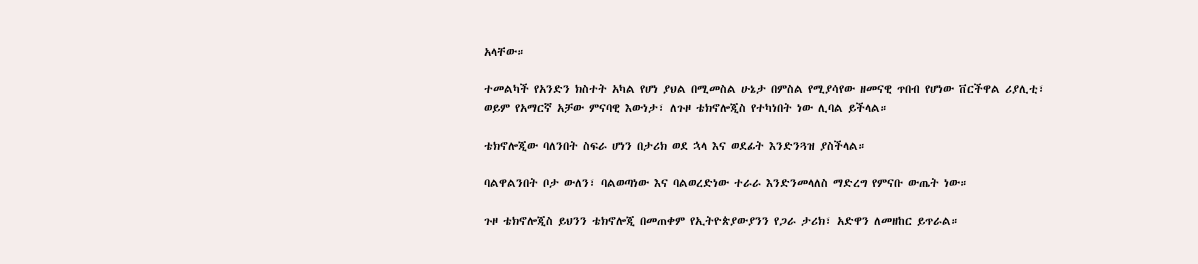አላቸው።

ተመልካች የአንድን ክስተት አካል የሆነ ያህል በሚመስል ሁኔታ በምስል የሚያሳየው ዘመናዊ ጥበብ የሆነው ቨርችዋል ሪያሊቲ፣ ወይም የአማርኛ አቻው ምናባዊ እውነታ፣ ለጉዞ ቴክኖሎጂስ የተካነበት ነው ሊባል ይችላል።

ቴክኖሎጂው ባለንበት ስፍራ ሆነን በታሪክ ወደ ኋላ እና ወደፊት እንድንጓዝ ያስችላል።

ባልዋልንበት ቦታ ውለን፣ ባልወጣነው እና ባልወረድነው ተራራ እንድንመላለስ ማድረግ የምናቡ ውጤት ነው።

ጉዞ ቴክኖሎጂስ ይህንን ቴክኖሎጂ በመጠቀም የኢትዮጵያውያንን የጋራ ታሪክ፣ አድዋን ለመዘከር ይጥራል።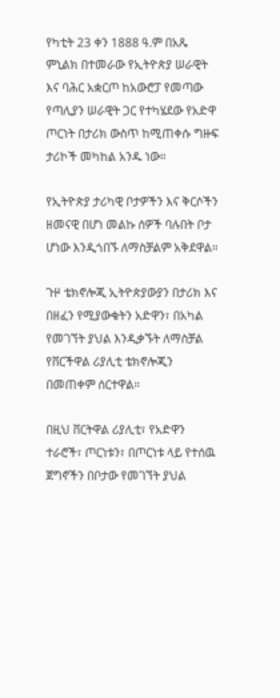የካቲት 23 ቀን 1888 ዓ.ም በአጼ ምኒልክ በተመራው የኢትዮጵያ ሠራዊት እና ባሕር አቋርጦ ከአውሮፓ የመጣው የጣሊያን ሠራዊት ጋር የተካሄደው የአድዋ ጦርነት በታሪክ ውስጥ ከሚጠቀሱ ግዙፍ ታሪኮች መካከል አንዱ ነው።

የኢትዮጵያ ታሪካዊ ቦታዎችን እና ቅርሶችን ዘመናዊ በሆነ መልኩ ሰዎች ባሉበት ቦታ ሆነው እንዲጎበኙ ለማስቻልም አቅደዋል።

ጉዞ ቴክኖሎጂ ኢትዮጵያውያን በታሪክ እና በዘፈን የሚያውቁትን አድዋን፣ በአካል የመገኘት ያህል እንዲቃኙት ለማስቻል የቨርችዋል ሪያሊቲ ቴክኖሎጂን በመጠቀም ሰርተዋል።

በዚህ ቨርትዋል ሪያሊቲ፣ የአድዋን ተራሮች፣ ጦርነቱን፣ በጦርነቱ ላይ የተሰዉ ጀግኖችን በቦታው የመገኘት ያህል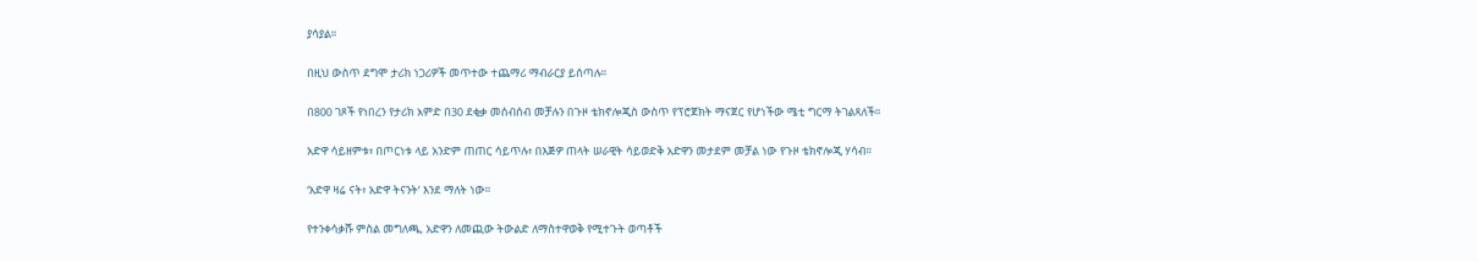ያሳያል።

በዚህ ውስጥ ደግሞ ታሪክ ነጋሪዎች መጥተው ተጨማሪ ማብራርያ ይሰጣሉ።

በ800 ገጾች የነበረን የታሪክ አምድ በ30 ደቂቃ መሰብሰብ መቻሉን በጉዞ ቴክኖሎጂስ ውስጥ የፕሮጀክት ማናጀር የሆነችው ሜቲ ግርማ ትገልጻለች።

አድዋ ሳይዘምቱ፣ በጦርነቱ ላይ አንድም ጠጠር ሳይጥሉ፣ በእጅዎ ጠላት ሠራዊት ሳይወድቅ አድዋን መታደም መቻል ነው የጉዞ ቴክኖሎጂ ሃሳብ።

‘አድዋ ዛሬ ናት፣ አድዋ ትናንት’ እንደ ማለት ነው።

የተንቀሳቃሹ ምስል መግለጫ, አድዋን ለመጪው ትውልድ ለማስተዋወቅ የሚተጉት ወጣቶች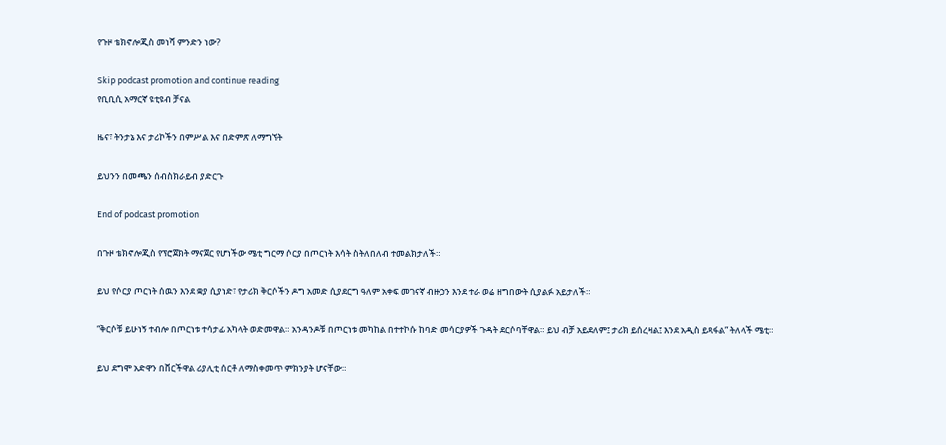የጉዞ ቴክኖሎጂስ መነሻ ምንድን ነው?

Skip podcast promotion and continue reading
የቢቢሲ አማርኛ ዩቲዩብ ቻናል

ዜና፣ ትንታኔ እና ታሪኮችን በምሥል እና በድምጽ ለማግኘት

ይህንን በመጫን ሰብስክራይብ ያድርጉ

End of podcast promotion

በጉዞ ቴክኖሎጂስ የፕሮጀክት ማናጀር የሆነችው ሜቲ ግርማ ሶርያ በጦርነት እሳት ስትለበለብ ተመልክታለች።

ይህ የሶርያ ጦርነት ሰዉን እንደ ቋያ ሲያነድ፣ የታሪክ ቅርሶችን ዶግ አመድ ሲያደርግ ዓለም አቀፍ መገናኛ ብዙኃን እንደ ተራ ወሬ ዘግበውት ሲያልፉ አይታለች።

“ቅርሶቹ ይሁነኝ ተብሎ በጦርነቱ ተሳታፊ አካላት ወድመዋል። አንዳንዶቹ በጦርነቱ መካከል በተተኮሱ ከባድ መሳርያዎች ጉዳት ደርሶባቸዋል። ይህ ብቻ አይደለም፤ ታሪክ ይሰረዛል፤ እንደ አዲስ ይጻፋል” ትለላች ሜቲ።

ይህ ደግሞ አድዋን በቨርችዋል ሪያሊቲ ሰርቶ ለማስቀመጥ ምክንያት ሆናቸው።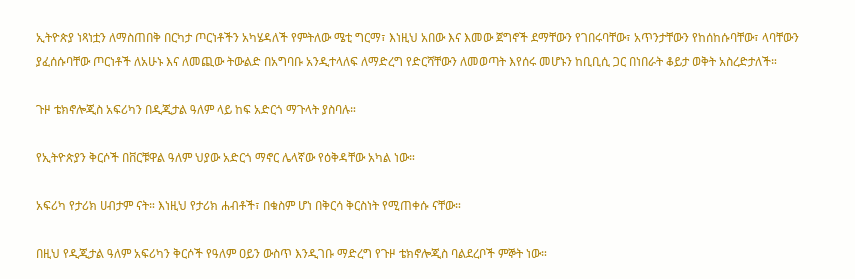ኢትዮጵያ ነጻነቷን ለማስጠበቅ በርካታ ጦርነቶችን አካሄዳለች የምትለው ሜቲ ግርማ፣ እነዚህ አበው እና እመው ጀግኖች ደማቸውን የገበሩባቸው፣ አጥንታቸውን የከሰከሱባቸው፣ ላባቸውን ያፈሰሱባቸው ጦርነቶች ለአሁኑ እና ለመጪው ትውልድ በአግባቡ አንዲተላለፍ ለማድረግ የድርሻቸውን ለመወጣት እየሰሩ መሆኑን ከቢቢሲ ጋር በነበራት ቆይታ ወቅት አስረድታለች።

ጉዞ ቴክኖሎጂስ አፍሪካን በዲጂታል ዓለም ላይ ከፍ አድርጎ ማጉላት ያስባሉ።

የኢትዮጵያን ቅርሶች በቨርቹዋል ዓለም ህያው አድርጎ ማኖር ሌላኛው የዕቅዳቸው አካል ነው።

አፍሪካ የታሪክ ሀብታም ናት። እነዚህ የታሪክ ሐብቶች፣ በቁስም ሆነ በቅርሳ ቅርስነት የሚጠቀሱ ናቸው።

በዚህ የዲጂታል ዓለም አፍሪካን ቅርሶች የዓለም ዐይን ውስጥ እንዲገቡ ማድረግ የጉዞ ቴክኖሎጂስ ባልደረቦች ምኞት ነው።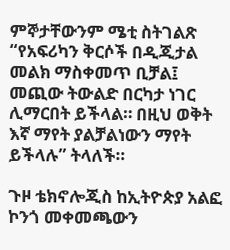ምኞታቸውንም ሜቲ ስትገልጽ “የአፍሪካን ቅርሶች በዲጂታል መልክ ማስቀመጥ ቢቻል፤ መጪው ትውልድ በርካታ ነገር ሊማርበት ይችላል። በዚህ ወቅት እኛ ማየት ያልቻልነውን ማየት ይችላሉ” ትላለች።

ጉዞ ቴክኖሎጂስ ከኢትዮጵያ አልፎ ኮንጎ መቀመጫውን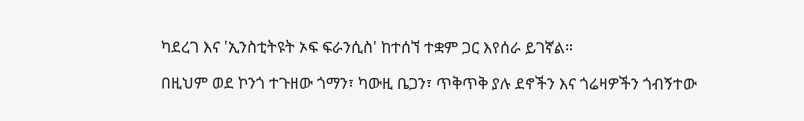ካደረገ እና 'ኢንስቲትዩት ኦፍ ፍራንሲስ' ከተሰኘ ተቋም ጋር እየሰራ ይገኛል።

በዚህም ወደ ኮንጎ ተጉዘው ጎማን፣ ካውዚ ቤጋን፣ ጥቅጥቅ ያሉ ደኖችን እና ጎሬዛዎችን ጎብኝተው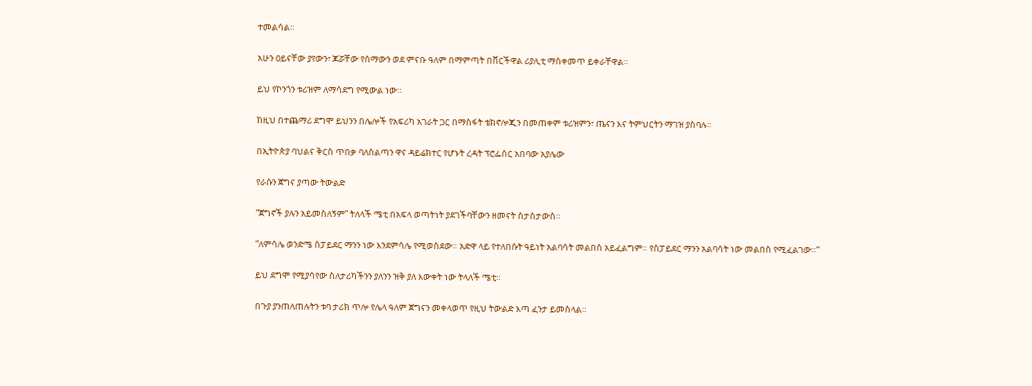ተመልሳል።

አሁን ዐይናቸው ያየውን፣ ጆሯቸው የሰማውን ወደ ምናቡ ዓለም በማምጣት በቨርችዋል ሪያሊቲ ማስቀመጥ ይቀራቸዋል።

ይህ የኮንጎን ቱሪዝም ለማሳደግ የሚውል ነው።

ከዚህ በተጨማሪ ደግሞ ይህንን በሌሎች የአፍሪካ አገራት ጋር በማስፋት ቴክኖሎጂን በመጠቀም ቱሪዝምን፣ ጤናን እና ትምህርትን ማገዝ ያስባሉ።

በኢትዮጵያ ባህልና ቅርስ ጥበቃ ባለስልጣን ዋና ዳይሬክተር የሆኑት ረዳት ፕሮፌሰር አበባው አያሌው

የራሱን ጀግና ያጣው ትውልድ

“ጀግኖች ያሉን አይመስለኝም” ትለላች ሜቲ በአፍላ ወጣትነት ያደገችባቸውን ዘመናት ስታስታውስ።

“ለምሳሌ ወንድሜ ስፓይደር ማንን ነው እንደምሳሌ የሚወስደው። አድዋ ላይ የተለበሱት ዓይነት አልባሳት መልበስ አይፈልግም። የስፓይደር ማንን አልባሳት ነው መልበስ የሚፈልገው።”

ይህ ደግሞ የሚያሳየው ስለታሪካችንን ያለንን ዝቅ ያለ እውቀት ነው ትላለች ሜቲ።

በጉያ ያንጠለጠሉትን ቱባ ታሪክ ጥሎ የሌላ ዓለም ጀግናን መቀላወጥ የዚህ ትውልድ እጣ ፈንታ ይመስላል።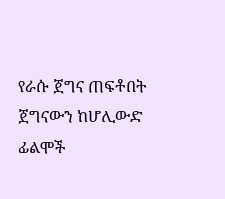የራሱ ጀግና ጠፍቶበት ጀግናውን ከሆሊውድ ፊልሞች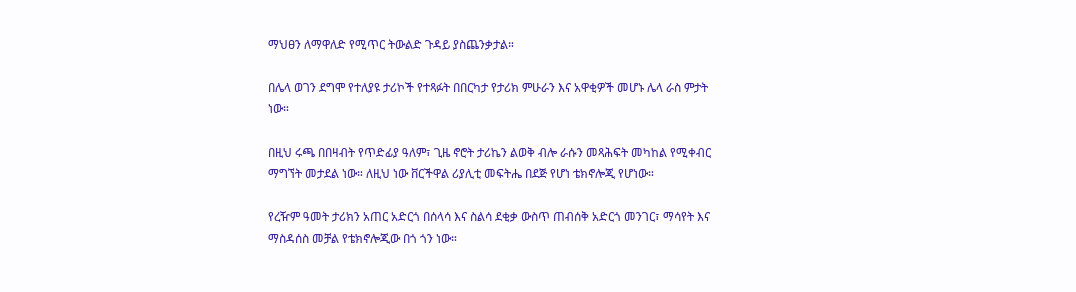ማህፀን ለማዋለድ የሚጥር ትውልድ ጉዳይ ያስጨንቃታል።

በሌላ ወገን ደግሞ የተለያዩ ታሪኮች የተጻፉት በበርካታ የታሪክ ምሁራን እና አዋቂዎች መሆኑ ሌላ ራስ ምታት ነው።

በዚህ ሩጫ በበዛብት የጥድፊያ ዓለም፣ ጊዜ ኖሮት ታሪኬን ልወቅ ብሎ ራሱን መጻሕፍት መካከል የሚቀብር ማግኘት መታደል ነው። ለዚህ ነው ቨርችዋል ሪያሊቲ መፍትሔ በደጅ የሆነ ቴክኖሎጂ የሆነው።

የረዥም ዓመት ታሪክን አጠር አድርጎ በሰላሳ እና ስልሳ ደቂቃ ውስጥ ጠብሰቅ አድርጎ መንገር፣ ማሳየት እና ማስዳሰስ መቻል የቴክኖሎጂው በጎ ጎን ነው።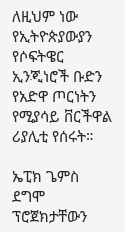ለዚህም ነው የኢትዮጵያውያን የሶፍትዌር ኢንጂነሮች ቡድን የአድዋ ጦርነትን የሚያሳይ ቨርችዋል ሪያሊቲ የሰሩት።

ኤፒክ ጌምስ ደግሞ ፕሮጀክታቸውን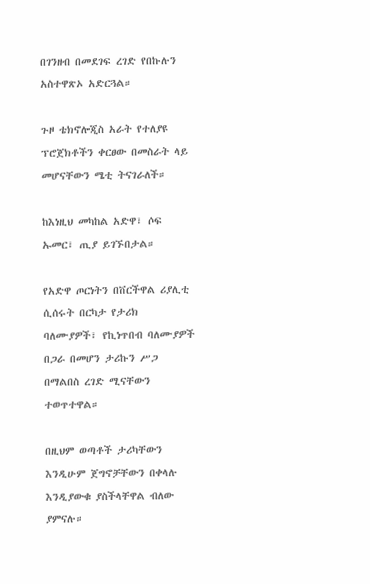በገንዘብ በመደገፍ ረገድ የበኩሉን አስተዋጽኦ አድርጓል።

ጉዞ ቴክኖሎጂስ አራት የተለያዩ ፕሮጀክቶችን ቀርፀው በመስራት ላይ መሆናቸውን ሜቲ ትናገራለች።

ከእነዚህ መካከል አድዋ፣ ሶፍ ኡመር፣ ጢያ ይገኙበታል።

የአድዋ ጦርነትን በቨርችዋል ሪያሊቲ ሲሰሩት በርካታ የታሪክ ባለሙያዎች፣ የኪነጥበብ ባለሙያዎች በጋራ በመሆን ታሪኩን ሥጋ በማልበስ ረገድ ሚናቸውን ተወጥተዋል።

በዚህም ወጣቶች ታሪካቸውን እንዲሁም ጀግኖቻቸውን በቀላሉ እንዲያውቁ ያስችላቸዋል ብለው ያምናሉ።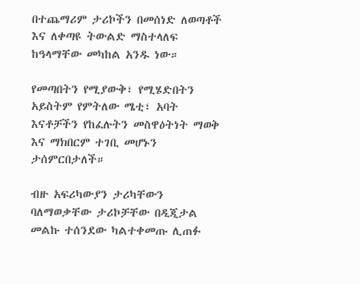በተጨማሪም ታሪኮችን በመሰነድ ለወጣቶች እና ለቀጣዩ ትውልድ ማስተላለፍ ከዓላማቸው መካከል አንዱ ነው።

የመጣበትን የሚያውቅ፣ የሚሄድበትን አይስትም የምትለው ሜቲ፣ አባት እናቶቻችን የከፈሉትን መስዋዕትነት ማወቅ እና ማክበርም ተገቢ መሆኑን ታሰምርበታለች።

ብዙ አፍሪካውያን ታሪካቸውን ባለማወቃቸው ታሪኮቻቸው በዲጂታል መልኩ ተሰንደው ካልተቀመጡ ሊጠፉ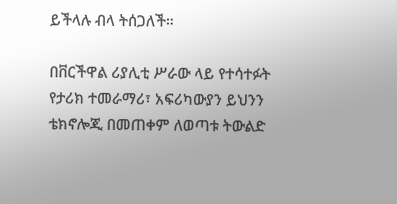ይችላሉ ብላ ትሰጋለች።

በቨርችዋል ሪያሊቲ ሥራው ላይ የተሳተፉት የታሪክ ተመራማሪ፣ አፍሪካውያን ይህንን ቴክኖሎጂ በመጠቀም ለወጣቱ ትውልድ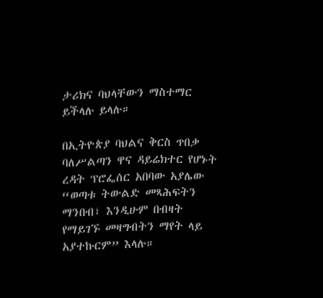ታሪክና ባህላቸውን ማስተማር ይችላሉ ይላሉ።

በኢትዮጵያ ባህልና ቅርስ ጥበቃ ባለሥልጣን ዋና ዳይሬክተር የሆኑት ረዳት ፕሮፌሰር አበባው አያሌው “ወጣቱ ትውልድ መጻሕፍትን ማንበብ፣ እንዲሁም በብዛት የማይገኙ መዛግብትን ማየት ላይ አያተኩርም” እላሉ።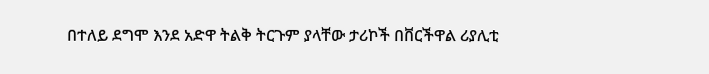በተለይ ደግሞ እንደ አድዋ ትልቅ ትርጉም ያላቸው ታሪኮች በቨርችዋል ሪያሊቲ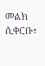መልክ ሲቀርቡ፣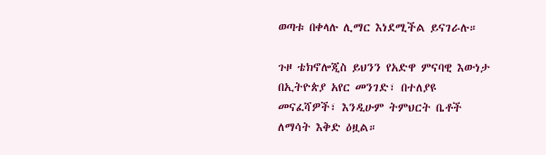ወጣቱ በቀላሉ ሊማር እነደሚችል ይናገራሉ።

ጉዞ ቴክኖሎጂስ ይህንን የአድዋ ምናባዊ እውነታ በኢትዮጵያ አየር መንገድ፣ በተለያዩ መናፈሻዎች፣ እንዲሁም ትምህርት ቤቶች ለማሳት እቅድ ዕዟል።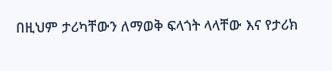በዚህም ታሪካቸውን ለማወቅ ፍላጎት ላላቸው እና የታሪክ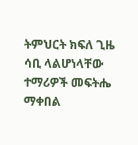ትምህርት ክፍለ ጊዜ ሳቢ ላልሆነላቸው ተማሪዎች መፍትሔ ማቀበል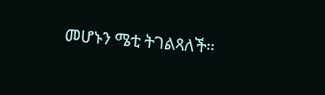መሆኑን ሜቲ ትገልጻለች።